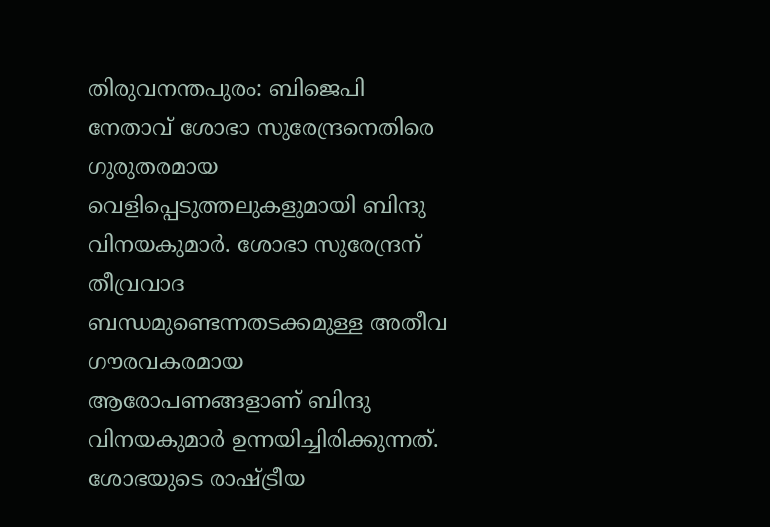തിരുവനന്തപുരം: ബിജെപി നേതാവ് ശോഭാ സുരേന്ദ്രനെതിരെ ഗുരുതരമായ വെളിപ്പെടുത്തലുകളുമായി ബിന്ദു വിനയകുമാർ. ശോഭാ സുരേന്ദ്രന് തീവ്രവാദ ബന്ധമുണ്ടെന്നതടക്കമുള്ള അതീവ ഗൗരവകരമായ ആരോപണങ്ങളാണ് ബിന്ദു വിനയകുമാർ ഉന്നയിച്ചിരിക്കുന്നത്. ശോഭയുടെ രാഷ്ട്രീയ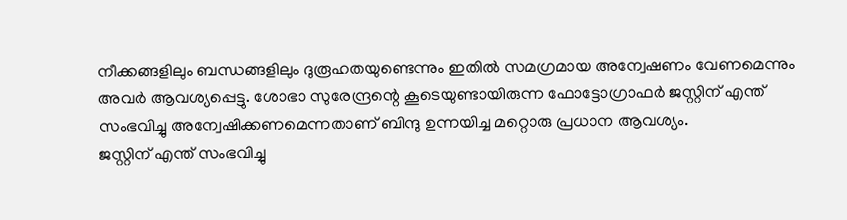നീക്കങ്ങളിലും ബന്ധങ്ങളിലും ദുരൂഹതയുണ്ടെന്നും ഇതിൽ സമഗ്രമായ അന്വേഷണം വേണമെന്നും അവർ ആവശ്യപ്പെട്ടു. ശോഭാ സുരേന്ദ്രന്റെ കൂടെയുണ്ടായിരുന്ന ഫോട്ടോഗ്രാഫർ ജസ്റ്റിന് എന്ത് സംഭവിച്ചു അന്വേഷിക്കണമെന്നതാണ് ബിന്ദു ഉന്നയിച്ച മറ്റൊരു പ്രധാന ആവശ്യം.
ജസ്റ്റിന് എന്ത് സംഭവിച്ചു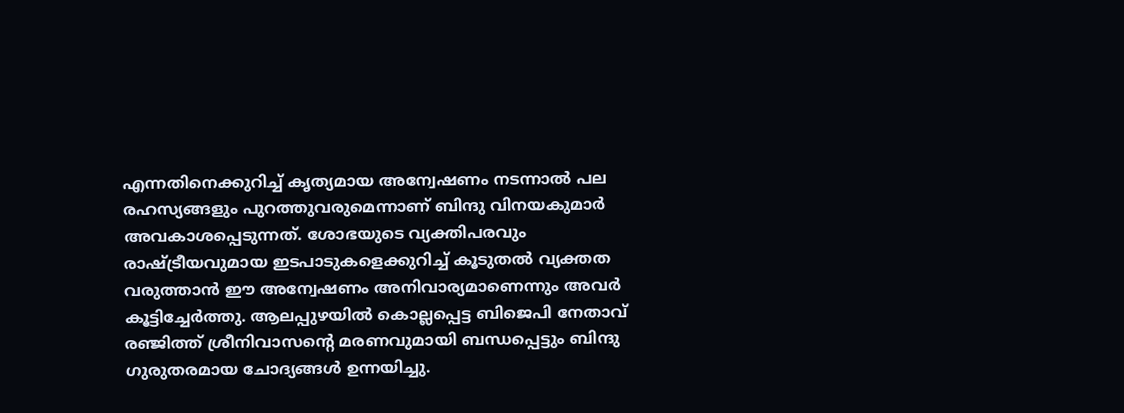എന്നതിനെക്കുറിച്ച് കൃത്യമായ അന്വേഷണം നടന്നാൽ പല രഹസ്യങ്ങളും പുറത്തുവരുമെന്നാണ് ബിന്ദു വിനയകുമാർ അവകാശപ്പെടുന്നത്. ശോഭയുടെ വ്യക്തിപരവും രാഷ്ട്രീയവുമായ ഇടപാടുകളെക്കുറിച്ച് കൂടുതൽ വ്യക്തത വരുത്താൻ ഈ അന്വേഷണം അനിവാര്യമാണെന്നും അവർ കൂട്ടിച്ചേർത്തു. ആലപ്പുഴയിൽ കൊല്ലപ്പെട്ട ബിജെപി നേതാവ് രഞ്ജിത്ത് ശ്രീനിവാസന്റെ മരണവുമായി ബന്ധപ്പെട്ടും ബിന്ദു ഗുരുതരമായ ചോദ്യങ്ങൾ ഉന്നയിച്ചു.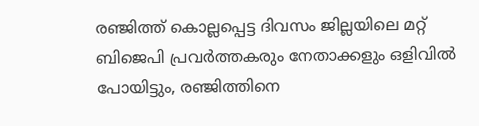രഞ്ജിത്ത് കൊല്ലപ്പെട്ട ദിവസം ജില്ലയിലെ മറ്റ് ബിജെപി പ്രവർത്തകരും നേതാക്കളും ഒളിവിൽ പോയിട്ടും, രഞ്ജിത്തിനെ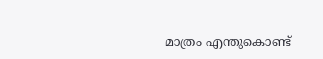മാത്രം എന്തുകൊണ്ട്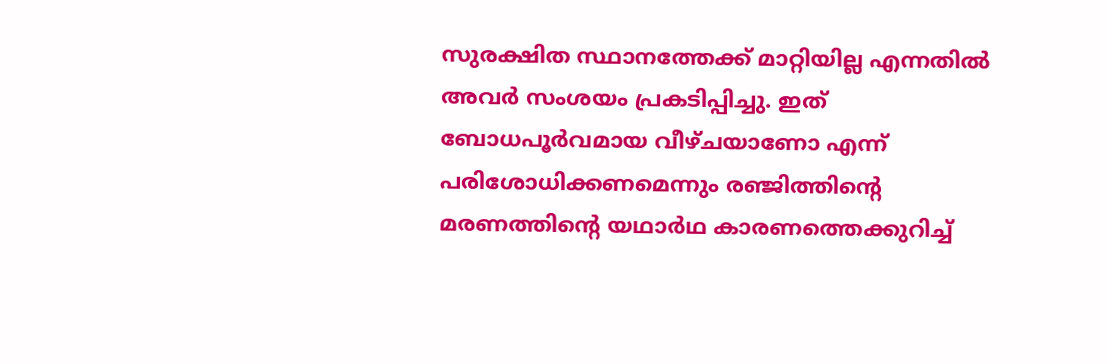സുരക്ഷിത സ്ഥാനത്തേക്ക് മാറ്റിയില്ല എന്നതിൽ അവർ സംശയം പ്രകടിപ്പിച്ചു. ഇത് ബോധപൂർവമായ വീഴ്ചയാണോ എന്ന് പരിശോധിക്കണമെന്നും രഞ്ജിത്തിന്റെ മരണത്തിന്റെ യഥാർഥ കാരണത്തെക്കുറിച്ച്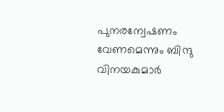പുനരന്വേഷണം വേണമെന്നും ബിന്ദു വിനയകുമാർ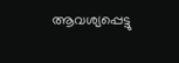ആവശ്യപ്പെട്ടു